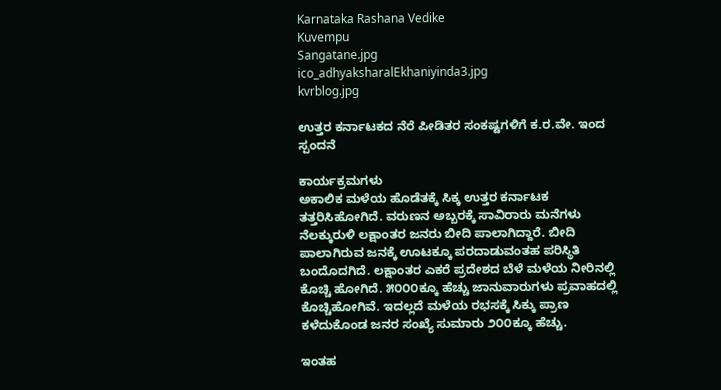Karnataka Rashana Vedike
Kuvempu
Sangatane.jpg
ico_adhyaksharalEkhaniyinda3.jpg
kvrblog.jpg

ಉತ್ತರ ಕರ್ನಾಟಕದ ನೆರೆ ಪೀಡಿತರ ಸಂಕಷ್ಟಗಳಿಗೆ ಕ.ರ.ವೇ. ಇಂದ ಸ್ಪಂದನೆ

ಕಾರ್ಯಕ್ರಮಗಳು
ಅಕಾಲಿಕ ಮಳೆಯ ಹೊಡೆತಕ್ಕೆ ಸಿಕ್ಕ ಉತ್ತರ ಕರ್ನಾಟಕ ತತ್ತರಿಸಿಹೋಗಿದೆ. ವರುಣನ ಅಬ್ಬರಕ್ಕೆ ಸಾವಿರಾರು ಮನೆಗಳು ನೆಲಕ್ಕುರುಳಿ ಲಕ್ಷಾಂತರ ಜನರು ಬೀದಿ ಪಾಲಾಗಿದ್ದಾರೆ. ಬೀದಿ ಪಾಲಾಗಿರುವ ಜನಕ್ಕೆ ಊಟಕ್ಕೂ ಪರದಾಡುವಂತಹ ಪರಿಸ್ಥಿತಿ ಬಂದೊದಗಿದೆ. ಲಕ್ಷಾಂತರ ಎಕರೆ ಪ್ರದೇಶದ ಬೆಳೆ ಮಳೆಯ ನೀರಿನಲ್ಲಿ ಕೊಚ್ಚಿ ಹೋಗಿದೆ. ೫೦೦೦ಕ್ಕೂ ಹೆಚ್ಚು ಜಾನುವಾರುಗಳು ಪ್ರವಾಹದಲ್ಲಿ ಕೊಚ್ಚಿಹೋಗಿವೆ. ಇದಲ್ಲದೆ ಮಳೆಯ ರಭಸಕ್ಕೆ ಸಿಕ್ಕು ಪ್ರಾಣ ಕಳೆದುಕೊಂಡ ಜನರ ಸಂಖ್ಯೆ ಸುಮಾರು ೨೦೦ಕ್ಕೂ ಹೆಚ್ಚು.

ಇಂತಹ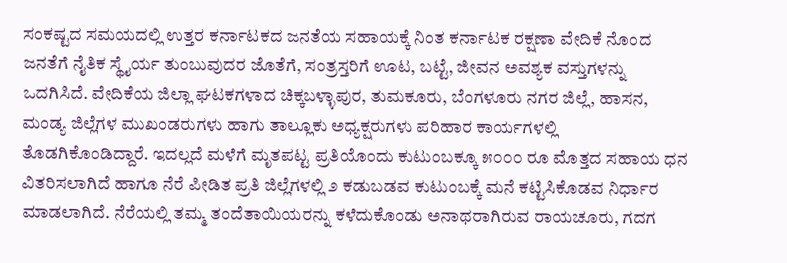ಸಂಕಷ್ಟದ ಸಮಯದಲ್ಲಿ ಉತ್ತರ ಕರ್ನಾಟಕದ ಜನತೆಯ ಸಹಾಯಕ್ಕೆ ನಿಂತ ಕರ್ನಾಟಕ ರಕ್ಷಣಾ ವೇದಿಕೆ ನೊಂದ ಜನತೆಗೆ ನೈತಿಕ ಸ್ಥೈರ್ಯ ತುಂಬುವುದರ ಜೊತೆಗೆ, ಸಂತ್ರಸ್ತರಿಗೆ ಊಟ, ಬಟ್ಟೆ, ಜೀವನ ಅವಶ್ಯಕ ವಸ್ತುಗಳನ್ನು ಒದಗಿಸಿದೆ. ವೇದಿಕೆಯ ಜಿಲ್ಲಾ ಘಟಕಗಳಾದ ಚಿಕ್ಕಬಳ್ಳಾಪುರ, ತುಮಕೂರು, ಬೆಂಗಳೂರು ನಗರ ಜಿಲ್ಲೆ, ಹಾಸನ, ಮಂಡ್ಯ ಜಿಲ್ಲೆಗಳ ಮುಖಂಡರುಗಳು ಹಾಗು ತಾಲ್ಲೂಕು ಅಧ್ಯಕ್ಷರುಗಳು ಪರಿಹಾರ ಕಾರ್ಯಗಳಲ್ಲಿ ತೊಡಗಿಕೊಂಡಿದ್ದಾರೆ. ಇದಲ್ಲದೆ ಮಳೆಗೆ ಮೃತಪಟ್ಟ ಪ್ರತಿಯೊಂದು ಕುಟುಂಬಕ್ಕೂ ೫೦೦೦ ರೂ ಮೊತ್ತದ ಸಹಾಯ ಧನ ವಿತರಿಸಲಾಗಿದೆ ಹಾಗೂ ನೆರೆ ಪೀಡಿತ ಪ್ರತಿ ಜಿಲ್ಲೆಗಳಲ್ಲಿ ೨ ಕಡುಬಡವ ಕುಟುಂಬಕ್ಕೆ ಮನೆ ಕಟ್ಟಿಸಿಕೊಡವ ನಿರ್ಧಾರ ಮಾಡಲಾಗಿದೆ. ನೆರೆಯಲ್ಲಿ ತಮ್ಮ ತಂದೆತಾಯಿಯರನ್ನು ಕಳೆದುಕೊಂಡು ಅನಾಥರಾಗಿರುವ ರಾಯಚೂರು, ಗದಗ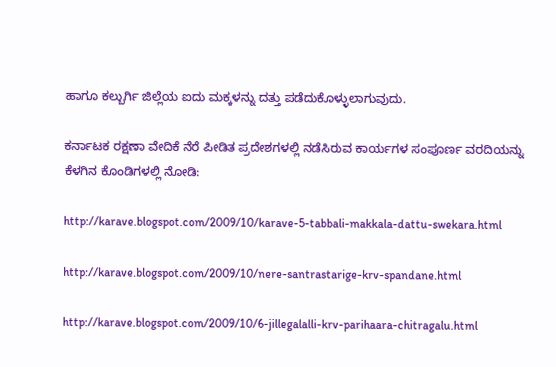ಹಾಗೂ ಕಲ್ಬುರ್ಗಿ ಜಿಲ್ಲೆಯ ಐದು ಮಕ್ಕಳನ್ನು ದತ್ತು ಪಡೆದುಕೊಳ್ಳುಲಾಗುವುದು.

ಕರ್ನಾಟಕ ರಕ್ಷಣಾ ವೇದಿಕೆ ನೆರೆ ಪೀಡಿತ ಪ್ರದೇಶಗಳಲ್ಲಿ ನಡೆಸಿರುವ ಕಾರ್ಯಗಳ ಸಂಪೂರ್ಣ ವರದಿಯನ್ನು ಕೆಳಗಿನ ಕೊಂಡಿಗಳಲ್ಲಿ ನೋಡಿ:

http://karave.blogspot.com/2009/10/karave-5-tabbali-makkala-dattu-swekara.html

http://karave.blogspot.com/2009/10/nere-santrastarige-krv-spandane.html

http://karave.blogspot.com/2009/10/6-jillegalalli-krv-parihaara-chitragalu.html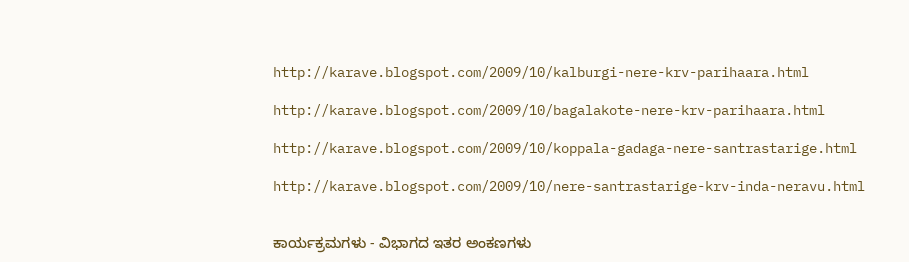http://karave.blogspot.com/2009/10/kalburgi-nere-krv-parihaara.html

http://karave.blogspot.com/2009/10/bagalakote-nere-krv-parihaara.html

http://karave.blogspot.com/2009/10/koppala-gadaga-nere-santrastarige.html

http://karave.blogspot.com/2009/10/nere-santrastarige-krv-inda-neravu.html


ಕಾರ್ಯಕ್ರಮಗಳು - ವಿಭಾಗದ ಇತರ ಅಂಕಣಗಳು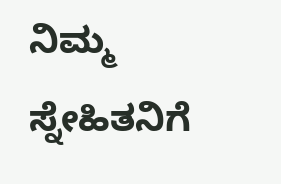ನಿಮ್ಮ ಸ್ನೇಹಿತನಿಗೆ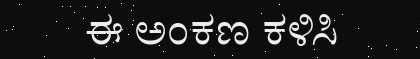ಈ ಅಂಕಣ ಕಳಿಸಿ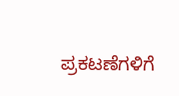ಪ್ರಕಟಣೆಗಳಿಗೆ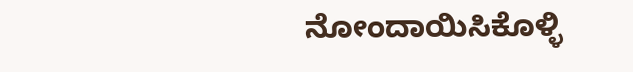ನೋಂದಾಯಿಸಿಕೊಳ್ಳಿ